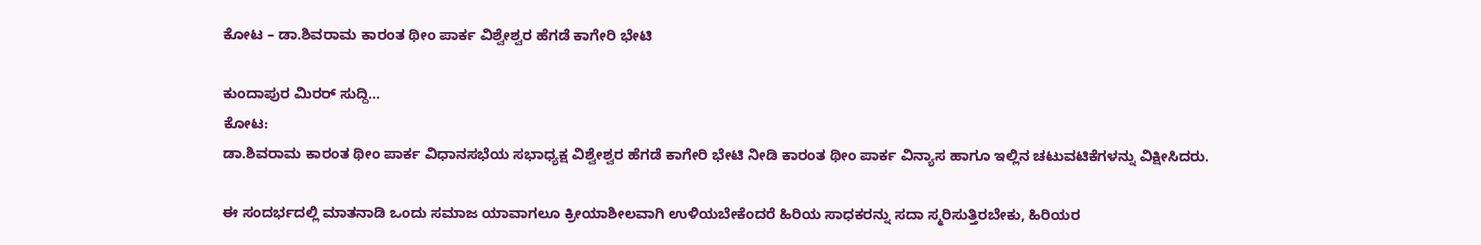ಕೋಟ – ಡಾ.ಶಿವರಾಮ ಕಾರಂತ ಥೀಂ ಪಾರ್ಕ ವಿಶ್ವೇಶ್ವರ ಹೆಗಡೆ ಕಾಗೇರಿ ಭೇಟಿ

ಕುಂದಾಪುರ ಮಿರರ್ ಸುದ್ದಿ…
ಕೋಟ:
ಡಾ.ಶಿವರಾಮ ಕಾರಂತ ಥೀಂ ಪಾರ್ಕ ವಿಧಾನಸಭೆಯ ಸಭಾಧ್ಯಕ್ಷ ವಿಶ್ವೇಶ್ವರ ಹೆಗಡೆ ಕಾಗೇರಿ ಭೇಟಿ ನೀಡಿ ಕಾರಂತ ಥೀಂ ಪಾರ್ಕ ವಿನ್ಯಾಸ ಹಾಗೂ ಇಲ್ಲಿನ ಚಟುವಟಿಕೆಗಳನ್ನು ವಿಕ್ಷೀಸಿದರು.

ಈ ಸಂದರ್ಭದಲ್ಲಿ ಮಾತನಾಡಿ ಒಂದು ಸಮಾಜ ಯಾವಾಗಲೂ ಕ್ರೀಯಾಶೀಲವಾಗಿ ಉಳಿಯಬೇಕೆಂದರೆ ಹಿರಿಯ ಸಾಧಕರನ್ನು ಸದಾ ಸ್ಮರಿಸುತ್ತಿರಬೇಕು, ಹಿರಿಯರ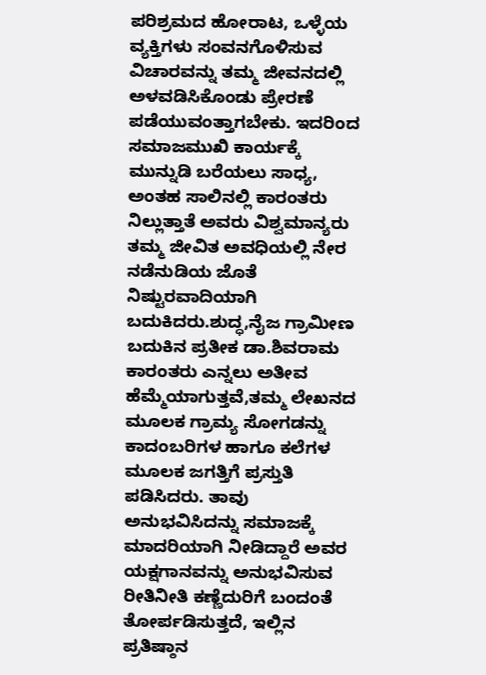ಪರಿಶ್ರಮದ ಹೋರಾಟ, ಒಳ್ಳೆಯ ವ್ಯಕ್ತಿಗಳು ಸಂವನಗೊಳಿಸುವ ವಿಚಾರವನ್ನು ತಮ್ಮ ಜೀವನದಲ್ಲಿ ಅಳವಡಿಸಿಕೊಂಡು ಪ್ರೇರಣೆ ಪಡೆಯುವಂತ್ತಾಗಬೇಕು. ಇದರಿಂದ ಸಮಾಜಮುಖಿ ಕಾರ್ಯಕ್ಕೆ ಮುನ್ನುಡಿ ಬರೆಯಲು ಸಾಧ್ಯ, ಅಂತಹ ಸಾಲಿನಲ್ಲಿ ಕಾರಂತರು ನಿಲ್ಲುತ್ತಾತೆ ಅವರು ವಿಶ್ವಮಾನ್ಯರು ತಮ್ಮ ಜೀವಿತ ಅವಧಿಯಲ್ಲಿ ನೇರ ನಡೆನುಡಿಯ ಜೊತೆ ನಿಷ್ಟುರವಾದಿಯಾಗಿ ಬದುಕಿದರು.ಶುದ್ಧ,ನೈಜ ಗ್ರಾಮೀಣ ಬದುಕಿನ ಪ್ರತೀಕ ಡಾ.ಶಿವರಾಮ ಕಾರಂತರು ಎನ್ನಲು ಅತೀವ ಹೆಮ್ಮೆಯಾಗುತ್ತವೆ,ತಮ್ಮ ಲೇಖನದ ಮೂಲಕ ಗ್ರಾಮ್ಯ ಸೋಗಡನ್ನು ಕಾದಂಬರಿಗಳ ಹಾಗೂ ಕಲೆಗಳ ಮೂಲಕ ಜಗತ್ತಿಗೆ ಪ್ರಸ್ತುತಿ ಪಡಿಸಿದರು. ತಾವು ಅನುಭವಿಸಿದನ್ನು ಸಮಾಜಕ್ಕೆ ಮಾದರಿಯಾಗಿ ನೀಡಿದ್ದಾರೆ ಅವರ ಯಕ್ಷಗಾನವನ್ನು ಅನುಭವಿಸುವ ರೀತಿನೀತಿ ಕಣ್ಣೆದುರಿಗೆ ಬಂದಂತೆ ತೋರ್ಪಡಿಸುತ್ತದೆ, ಇಲ್ಲಿನ ಪ್ರತಿಷ್ಠಾನ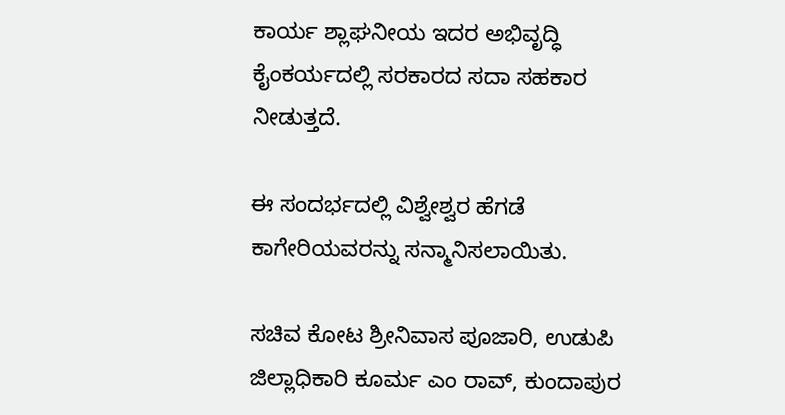ಕಾರ್ಯ ಶ್ಲಾಘನೀಯ ಇದರ ಅಭಿವೃದ್ಧಿ ಕೈಂಕರ್ಯದಲ್ಲಿ ಸರಕಾರದ ಸದಾ ಸಹಕಾರ ನೀಡುತ್ತದೆ.

ಈ ಸಂದರ್ಭದಲ್ಲಿ ವಿಶ್ವೇಶ್ವರ ಹೆಗಡೆ ಕಾಗೇರಿಯವರನ್ನು ಸನ್ಮಾನಿಸಲಾಯಿತು.

ಸಚಿವ ಕೋಟ ಶ್ರೀನಿವಾಸ ಪೂಜಾರಿ, ಉಡುಪಿ ಜಿಲ್ಲಾಧಿಕಾರಿ ಕೂರ್ಮ ಎಂ ರಾವ್, ಕುಂದಾಪುರ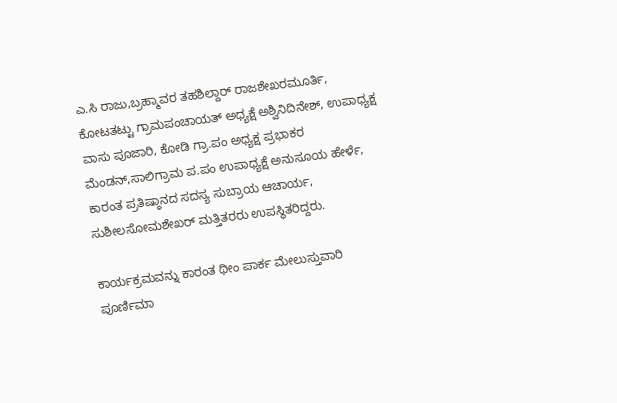ಎ.ಸಿ ರಾಜು,ಬ್ರಹ್ಮಾವರ ತಹಶಿಲ್ದಾರ್ ರಾಜಶೇಖರಮೂರ್ತಿ, ಕೋಟತಟ್ಟು ಗ್ರಾಮಪಂಚಾಯತ್ ಅಧ್ಯಕ್ಷೆ ಅಶ್ವಿನಿದಿನೇಶ್, ಉಪಾಧ್ಯಕ್ಷ ವಾಸು ಪೂಜಾರಿ, ಕೋಡಿ ಗ್ರಾ.ಪಂ ಅಧ್ಯಕ್ಷ ಪ್ರಭಾಕರ ಮೆಂಡನ್,ಸಾಲಿಗ್ರಾಮ ಪ.ಪಂ ಉಪಾಧ್ಯಕ್ಷೆ ಅನುಸೂಯ ಹೇರ್ಳೆ, ಕಾರಂತ ಪ್ರತಿಷ್ಠಾನದ ಸದಸ್ಯ ಸುಬ್ರಾಯ ಆಚಾರ್ಯ, ಸುಶೀಲಸೋಮಶೇಖರ್ ಮತ್ತಿತರರು ಉಪಸ್ಥಿತರಿದ್ದರು.

ಕಾರ್ಯಕ್ರಮವನ್ನು ಕಾರಂತ ಥೀಂ ಪಾರ್ಕ ಮೇಲುಸ್ತುವಾರಿ ಪೂರ್ಣಿಮಾ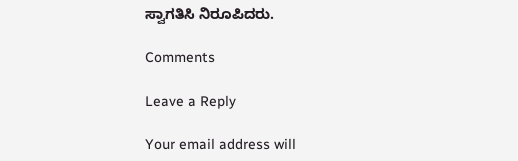ಸ್ವಾಗತಿಸಿ ನಿರೂಪಿದರು.

Comments

Leave a Reply

Your email address will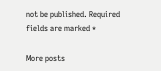not be published. Required fields are marked *

More posts